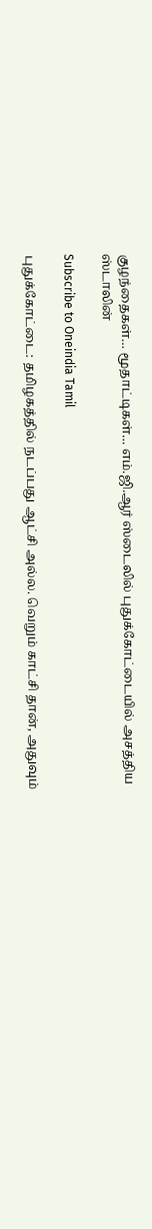குழந்தைகள்… மூதாட்டிகள்… எம்.ஜி.ஆர் ஸ்டைலில் புதுக்கோட்டையில் அசத்திய ஸ்டாலின்

Subscribe to Oneindia Tamil

புதுக்கோட்டை: தமிழகத்தில் நடப்பது ஆட்சி அல்ல. வெறும் காட்சி தான், அதுவும்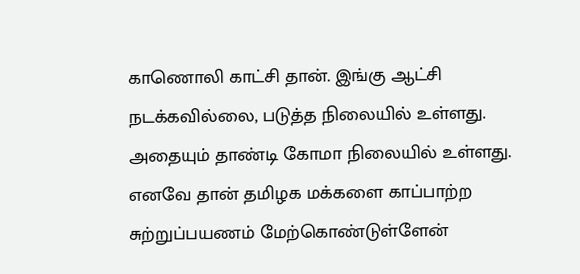காணொலி காட்சி தான். இங்கு ஆட்சி நடக்கவில்லை, படுத்த நிலையில் உள்ளது. அதையும் தாண்டி கோமா நிலையில் உள்ளது. எனவே தான் தமிழக மக்களை காப்பாற்ற சுற்றுப்பயணம் மேற்கொண்டுள்ளேன்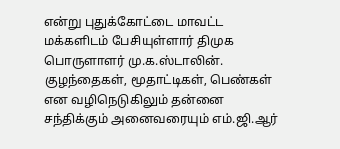என்று புதுக்கோட்டை மாவட்ட மக்களிடம் பேசியுள்ளார் திமுக பொருளாளர் மு.க.ஸ்டாலின். குழந்தைகள், மூதாட்டிகள், பெண்கள் என வழிநெடுகிலும் தன்னை சந்திக்கும் அனைவரையும் எம்.ஜி.ஆர்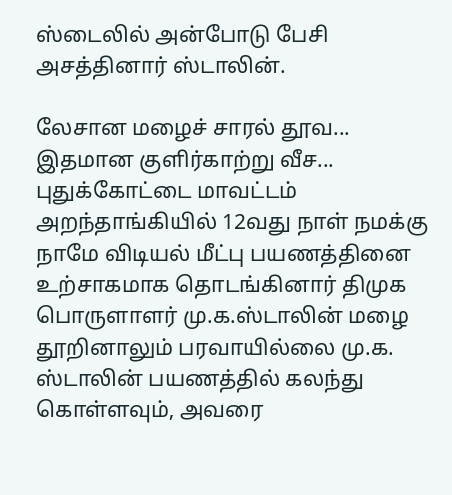ஸ்டைலில் அன்போடு பேசி அசத்தினார் ஸ்டாலின்.

லேசான மழைச் சாரல் தூவ... இதமான குளிர்காற்று வீச... புதுக்கோட்டை மாவட்டம் அறந்தாங்கியில் 12வது நாள் நமக்கு நாமே விடியல் மீட்பு பயணத்தினை உற்சாகமாக தொடங்கினார் திமுக பொருளாளர் மு.க.ஸ்டாலின் மழை தூறினாலும் பரவாயில்லை மு.க. ஸ்டாலின் பயணத்தில் கலந்து கொள்ளவும், அவரை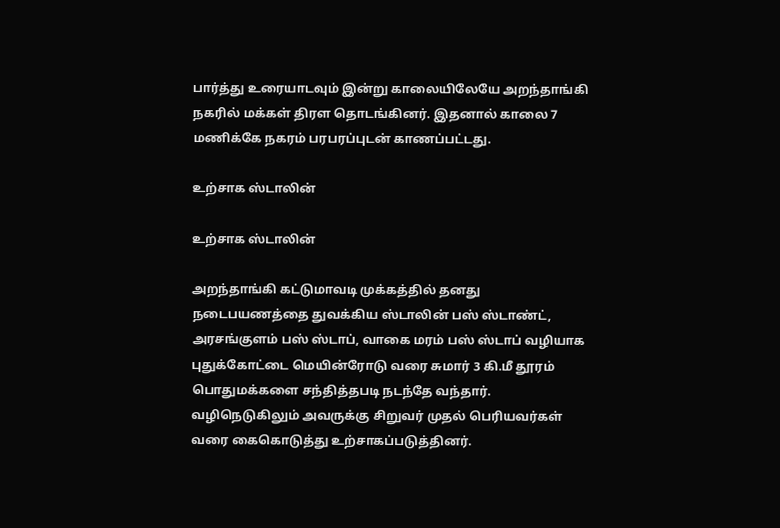பார்த்து உரையாடவும் இன்று காலையிலேயே அறந்தாங்கி நகரில் மக்கள் திரள தொடங்கினர். இதனால் காலை 7 மணிக்கே நகரம் பரபரப்புடன் காணப்பட்டது.

உற்சாக ஸ்டாலின்

உற்சாக ஸ்டாலின்

அறந்தாங்கி கட்டுமாவடி முக்கத்தில் தனது நடைபயணத்தை துவக்கிய ஸ்டாலின் பஸ் ஸ்டாண்ட், அரசங்குளம் பஸ் ஸ்டாப், வாகை மரம் பஸ் ஸ்டாப் வழியாக புதுக்கோட்டை மெயின்ரோடு வரை சுமார் 3 கி.மீ தூரம் பொதுமக்களை சந்தித்தபடி நடந்தே வந்தார். வழிநெடுகிலும் அவருக்கு சிறுவர் முதல் பெரியவர்கள் வரை கைகொடுத்து உற்சாகப்படுத்தினர்.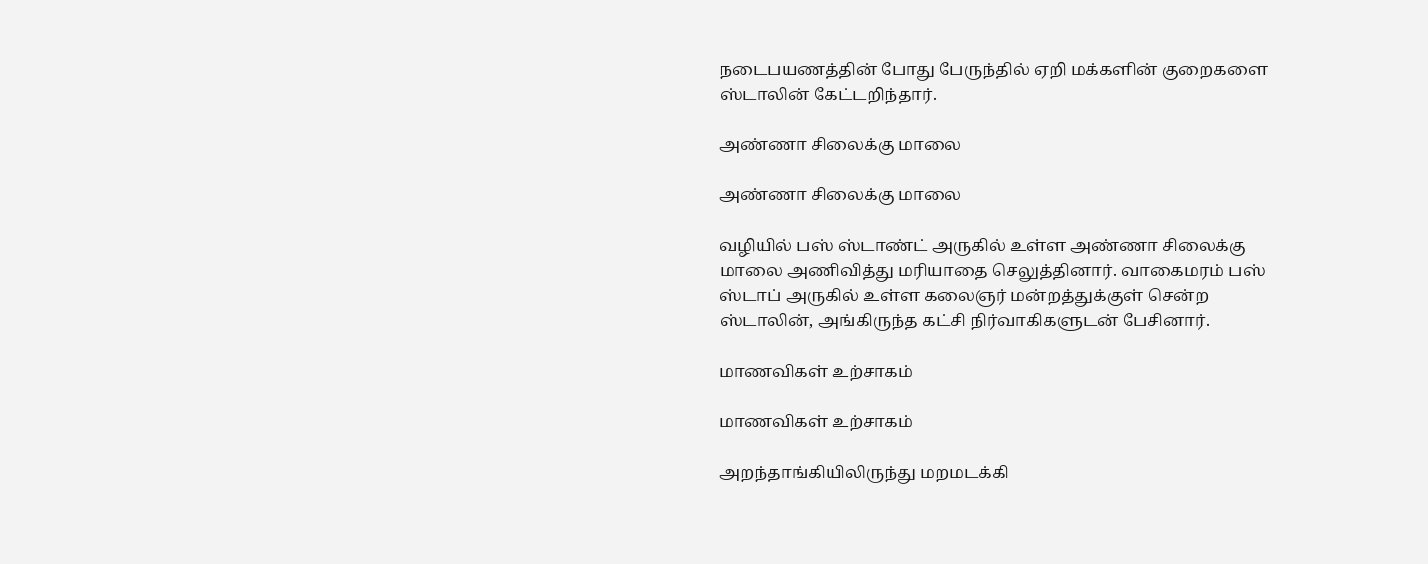நடைபயணத்தின் போது பேருந்தில் ஏறி மக்களின் குறைகளை ஸ்டாலின் கேட்டறிந்தார்.

அண்ணா சிலைக்கு மாலை

அண்ணா சிலைக்கு மாலை

வழியில் பஸ் ஸ்டாண்ட் அருகில் உள்ள அண்ணா சிலைக்கு மாலை அணிவித்து மரியாதை செலுத்தினார். வாகைமரம் பஸ் ஸ்டாப் அருகில் உள்ள கலைஞர் மன்றத்துக்குள் சென்ற ஸ்டாலின், அங்கிருந்த கட்சி நிர்வாகிகளுடன் பேசினார்.

மாணவிகள் உற்சாகம்

மாணவிகள் உற்சாகம்

அறந்தாங்கியிலிருந்து மறமடக்கி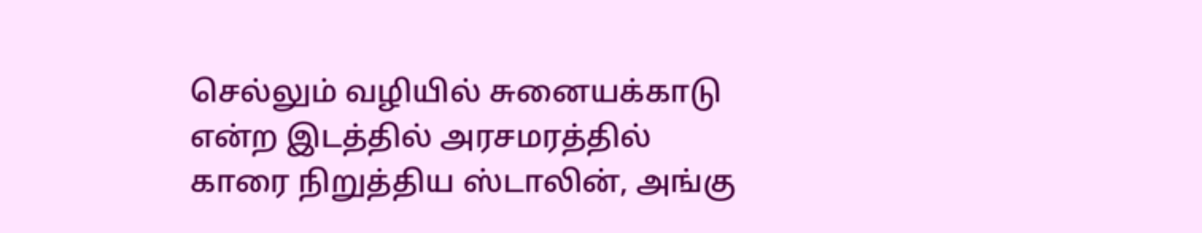செல்லும் வழியில் சுனையக்காடு என்ற இடத்தில் அரசமரத்தில் காரை நிறுத்திய ஸ்டாலின், அங்கு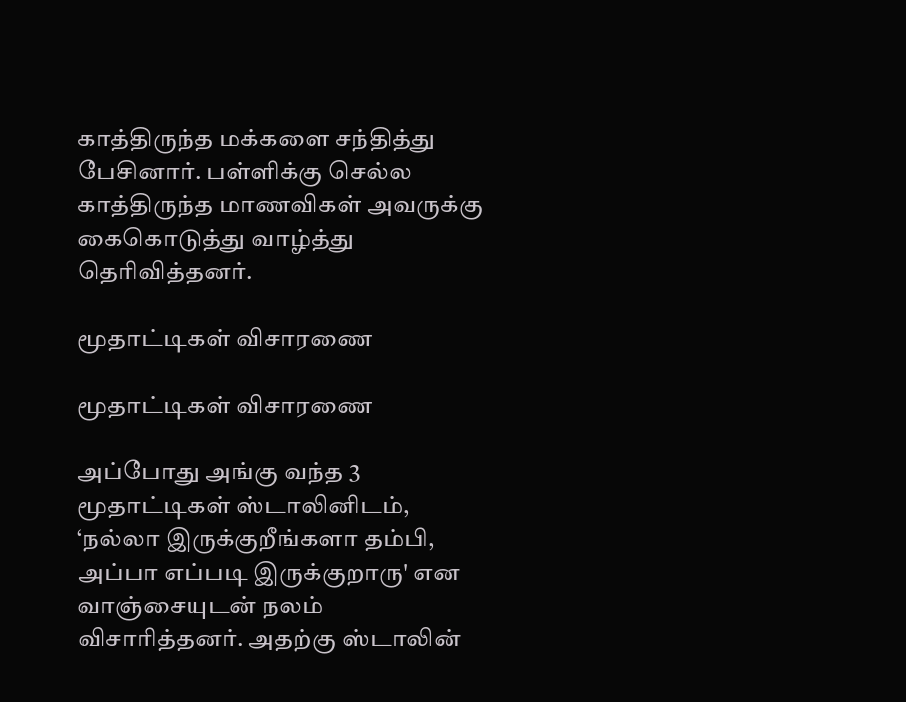காத்திருந்த மக்களை சந்தித்து பேசினார். பள்ளிக்கு செல்ல காத்திருந்த மாணவிகள் அவருக்கு கைகொடுத்து வாழ்த்து தெரிவித்தனர்.

மூதாட்டிகள் விசாரணை

மூதாட்டிகள் விசாரணை

அப்போது அங்கு வந்த 3 மூதாட்டிகள் ஸ்டாலினிடம், ‘நல்லா இருக்குறீங்களா தம்பி, அப்பா எப்படி இருக்குறாரு' என வாஞ்சையுடன் நலம் விசாரித்தனர். அதற்கு ஸ்டாலின்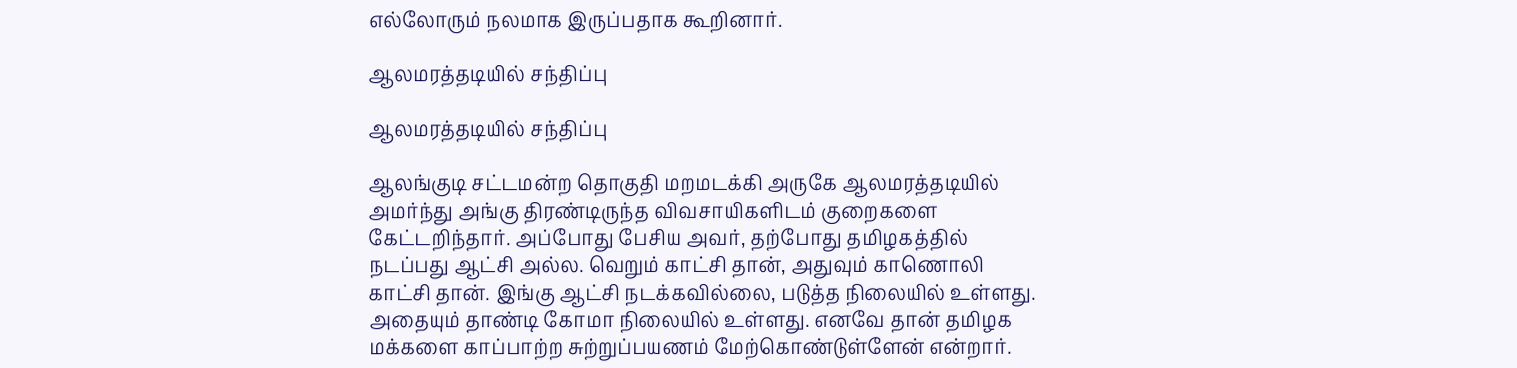எல்லோரும் நலமாக இருப்பதாக கூறினார்.

ஆலமரத்தடியில் சந்திப்பு

ஆலமரத்தடியில் சந்திப்பு

ஆலங்குடி சட்டமன்ற தொகுதி மறமடக்கி அருகே ஆலமரத்தடியில் அமர்ந்து அங்கு திரண்டிருந்த விவசாயிகளிடம் குறைகளை கேட்டறிந்தார். அப்போது பேசிய அவர், தற்போது தமிழகத்தில் நடப்பது ஆட்சி அல்ல. வெறும் காட்சி தான், அதுவும் காணொலி காட்சி தான். இங்கு ஆட்சி நடக்கவில்லை, படுத்த நிலையில் உள்ளது. அதையும் தாண்டி கோமா நிலையில் உள்ளது. எனவே தான் தமிழக மக்களை காப்பாற்ற சுற்றுப்பயணம் மேற்கொண்டுள்ளேன் என்றார்.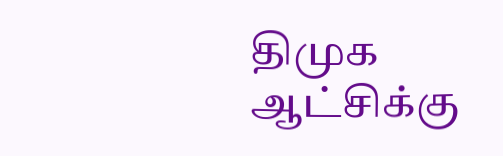திமுக ஆட்சிக்கு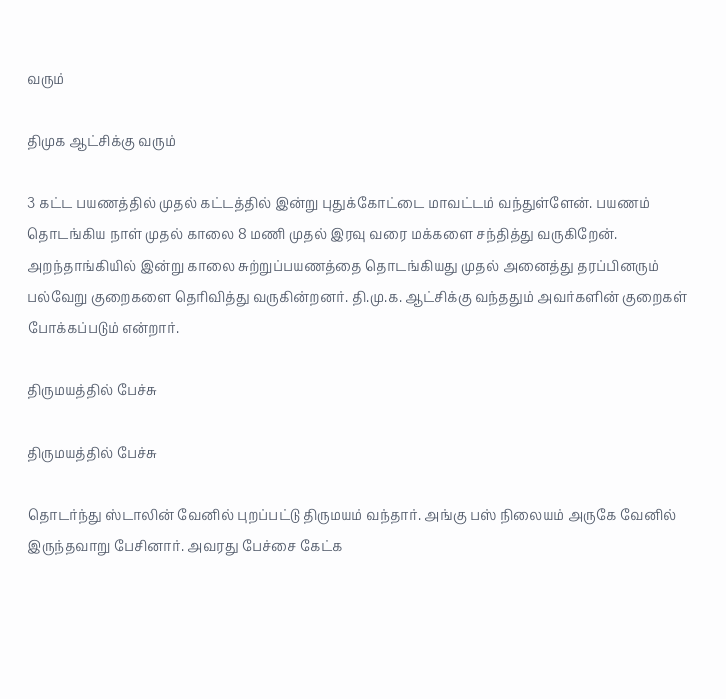வரும்

திமுக ஆட்சிக்கு வரும்

3 கட்ட பயணத்தில் முதல் கட்டத்தில் இன்று புதுக்கோட்டை மாவட்டம் வந்துள்ளேன். பயணம் தொடங்கிய நாள் முதல் காலை 8 மணி முதல் இரவு வரை மக்களை சந்தித்து வருகிறேன். அறந்தாங்கியில் இன்று காலை சுற்றுப்பயணத்தை தொடங்கியது முதல் அனைத்து தரப்பினரும் பல்வேறு குறைகளை தெரிவித்து வருகின்றனர். தி.மு.க. ஆட்சிக்கு வந்ததும் அவர்களின் குறைகள் போக்கப்படும் என்றார்.

திருமயத்தில் பேச்சு

திருமயத்தில் பேச்சு

தொடர்ந்து ஸ்டாலின் வேனில் புறப்பட்டு திருமயம் வந்தார். அங்கு பஸ் நிலையம் அருகே வேனில் இருந்தவாறு பேசினார். அவரது பேச்சை கேட்க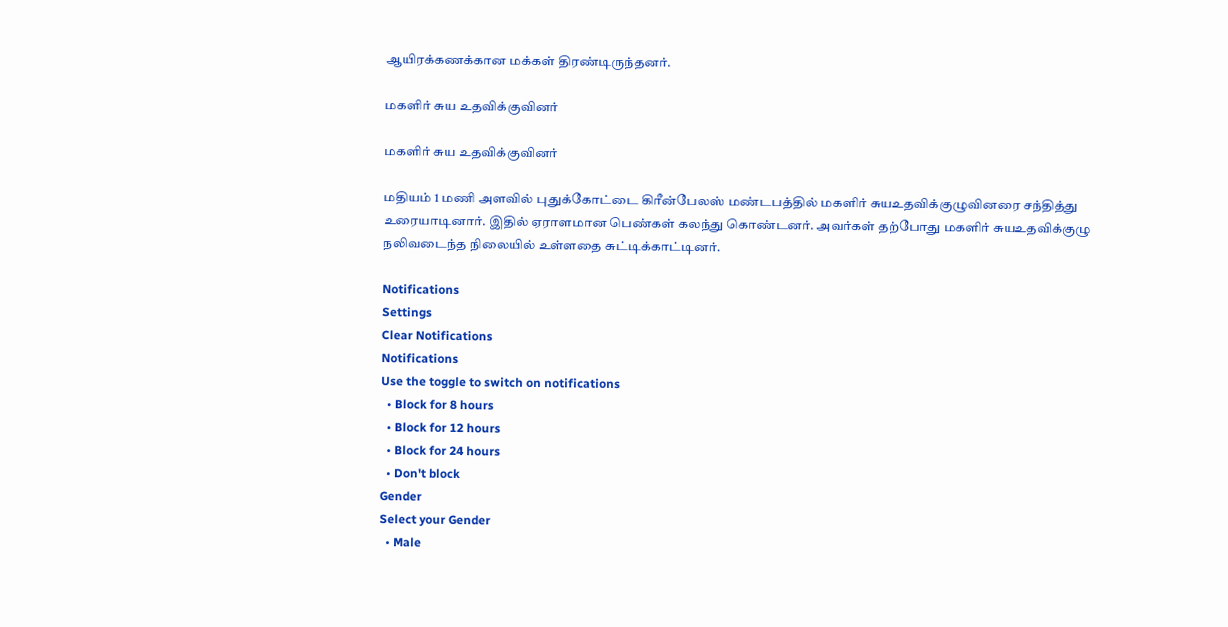ஆயிரக்கணக்கான மக்கள் திரண்டிருந்தனர்.

மகளிர் சுய உதவிக்குவினர்

மகளிர் சுய உதவிக்குவினர்

மதியம் 1 மணி அளவில் புதுக்கோட்டை கிரீன்பேலஸ் மண்டபத்தில் மகளிர் சுயஉதவிக்குழுவினரை சந்தித்து உரையாடினார். இதில் ஏராளமான பெண்கள் கலந்து கொண்டனர். அவர்கள் தற்போது மகளிர் சுயஉதவிக்குழு நலிவடைந்த நிலையில் உள்ளதை சுட்டிக்காட்டினர்.

Notifications
Settings
Clear Notifications
Notifications
Use the toggle to switch on notifications
  • Block for 8 hours
  • Block for 12 hours
  • Block for 24 hours
  • Don't block
Gender
Select your Gender
  • Male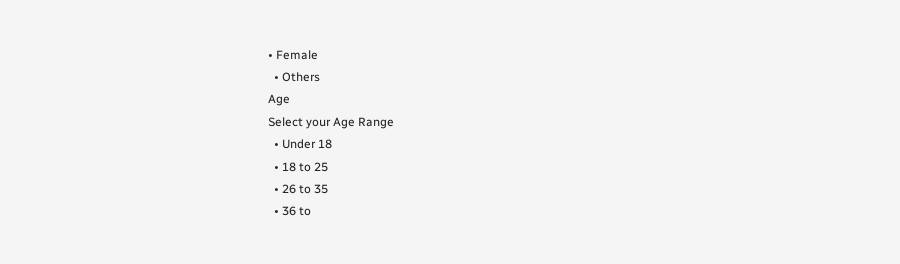• Female
  • Others
Age
Select your Age Range
  • Under 18
  • 18 to 25
  • 26 to 35
  • 36 to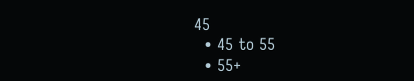45
  • 45 to 55
  • 55+